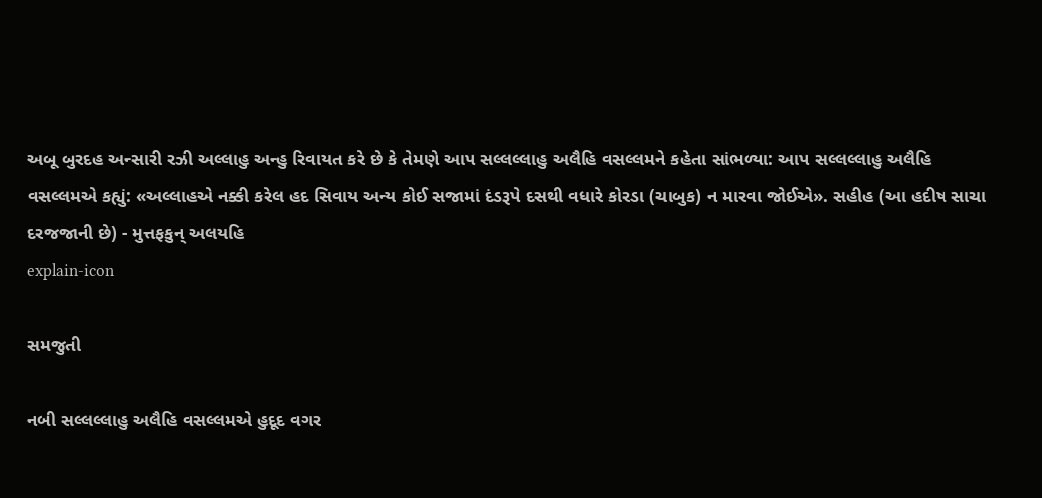અબૂ બુરદહ અન્સારી રઝી અલ્લાહુ અન્હુ રિવાયત કરે છે કે તેમણે આપ સલ્લલ્લાહુ અલૈહિ વસલ્લમને કહેતા સાંભળ્યા: આપ સલ્લલ્લાહુ અલૈહિ વસલ્લમએ કહ્યું: «અલ્લાહએ નક્કી કરેલ હદ સિવાય અન્ય કોઈ સજામાં દંડરૂપે દસથી વધારે કોરડા (ચાબુક) ન મારવા જોઈએ». સહીહ (આ હદીષ સાચા દરજજાની છે) - મુત્તફકુન્ અલયહિ
explain-icon

સમજુતી

નબી સલ્લલ્લાહુ અલૈહિ વસલ્લમએ હુદૂદ વગર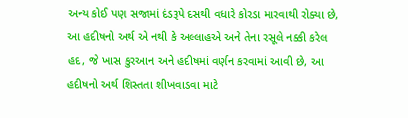અન્ય કોઈ પણ સજામાં દંડરૂપે દસથી વધારે કોરડા મારવાથી રોક્યા છે, આ હદીષનો અર્થ એ નથી કે અલ્લાહએ અને તેના રસૂલે નક્કી કરેલ હદ, જે ખાસ કુરઆન અને હદીષમાં વર્ણન કરવામાં આવી છે, આ હદીષનો અર્થ શિસ્તતા શીખવાડવા માટે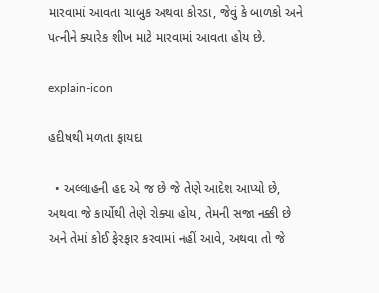મારવામાં આવતા ચાબુક અથવા કોરડા, જેવું કે બાળકો અને પત્નીને ક્યારેક શીખ માટે મારવામાં આવતા હોય છે.

explain-icon

હદીષથી મળતા ફાયદા

  • અલ્લાહની હદ એ જ છે જે તેણે આદેશ આપ્યો છે, અથવા જે કાર્યોથી તેણે રોક્યા હોય, તેમની સજા નક્કી છે અને તેમાં કોઈ ફેરફાર કરવામાં નહીં આવે, અથવા તો જે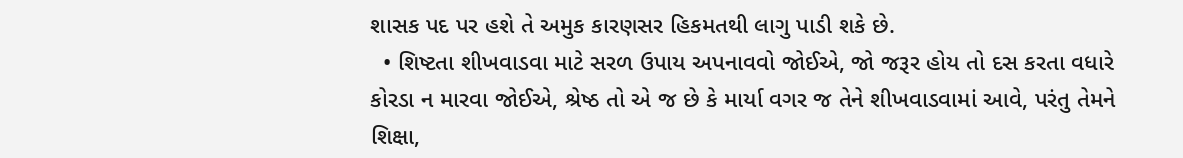શાસક પદ પર હશે તે અમુક કારણસર હિકમતથી લાગુ પાડી શકે છે.
  • શિષ્ટતા શીખવાડવા માટે સરળ ઉપાય અપનાવવો જોઈએ, જો જરૂર હોય તો દસ કરતા વધારે કોરડા ન મારવા જોઈએ, શ્રેષ્ઠ તો એ જ છે કે માર્યા વગર જ તેને શીખવાડવામાં આવે, પરંતુ તેમને શિક્ષા,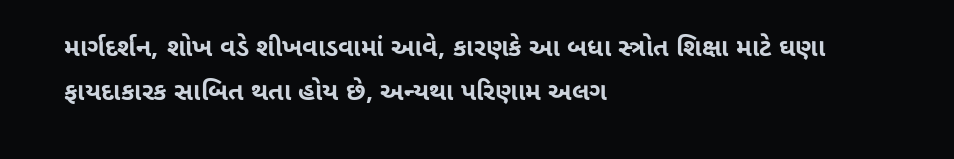માર્ગદર્શન, શોખ વડે શીખવાડવામાં આવે, કારણકે આ બધા સ્ત્રોત શિક્ષા માટે ઘણા ફાયદાકારક સાબિત થતા હોય છે, અન્યથા પરિણામ અલગ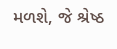મળશે, જે શ્રેષ્ઠ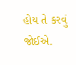હોય તે કરવું જોઈએ.